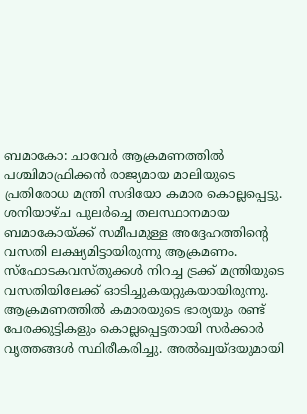ബമാകോ: ചാവേർ ആക്രമണത്തിൽ പശ്ചിമാഫ്രിക്കൻ രാജ്യമായ മാലിയുടെ പ്രതിരോധ മന്ത്രി സദിയോ കമാര കൊല്ലപ്പെട്ടു. ശനിയാഴ്ച പുലർച്ചെ തലസ്ഥാനമായ ബമാകോയ്ക്ക് സമീപമുള്ള അദ്ദേഹത്തിന്റെ വസതി ലക്ഷ്യമിട്ടായിരുന്നു ആക്രമണം.
സ്ഫോടകവസ്തുക്കൾ നിറച്ച ട്രക്ക് മന്ത്രിയുടെ വസതിയിലേക്ക് ഓടിച്ചുകയറ്റുകയായിരുന്നു. ആക്രമണത്തിൽ കമാരയുടെ ഭാര്യയും രണ്ട് പേരക്കുട്ടികളും കൊല്ലപ്പെട്ടതായി സർക്കാർ വൃത്തങ്ങൾ സ്ഥിരീകരിച്ചു. അൽഖ്വയ്ദയുമായി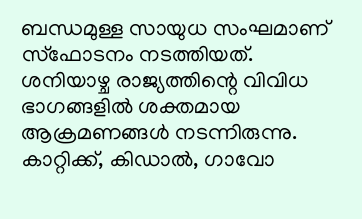ബന്ധമുള്ള സായുധ സംഘമാണ് സ്ഫോടനം നടത്തിയത്.
ശനിയാഴ്ച രാജ്യത്തിന്റെ വിവിധ ഭാഗങ്ങളിൽ ശക്തമായ ആക്രമണങ്ങൾ നടന്നിരുന്നു. കാറ്റിക്ക്, കിഡാൽ, ഗാവോ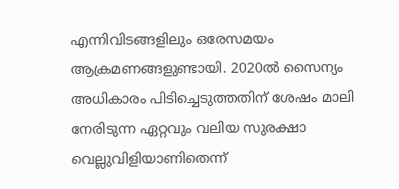എന്നിവിടങ്ങളിലും ഒരേസമയം ആക്രമണങ്ങളുണ്ടായി. 2020ൽ സൈന്യം അധികാരം പിടിച്ചെടുത്തതിന് ശേഷം മാലി നേരിടുന്ന ഏറ്റവും വലിയ സുരക്ഷാ വെല്ലുവിളിയാണിതെന്ന്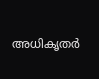അധികൃതർ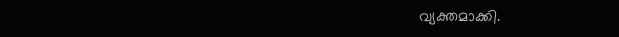വ്യക്തമാക്കി.